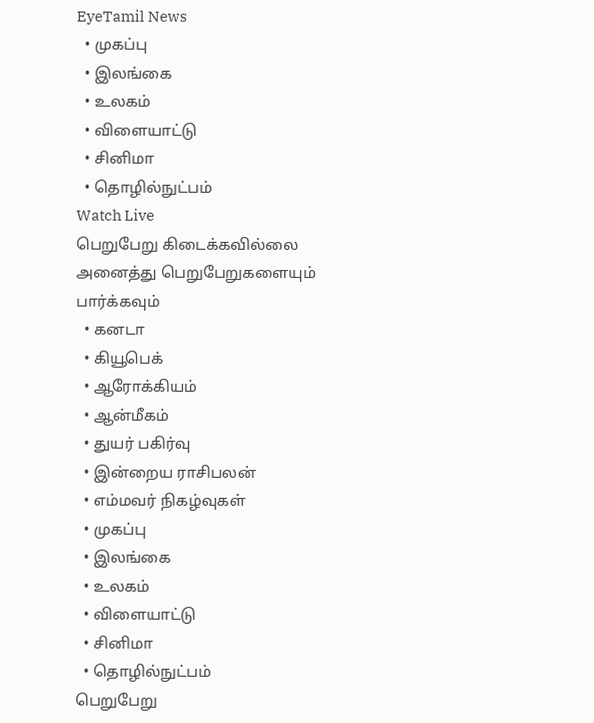EyeTamil News
  • முகப்பு
  • இலங்கை
  • உலகம்
  • விளையாட்டு
  • சினிமா
  • தொழில்நுட்பம்
Watch Live
பெறுபேறு கிடைக்கவில்லை
அனைத்து பெறுபேறுகளையும் பார்க்கவும்
  • கனடா
  • கியூபெக்
  • ஆரோக்கியம்
  • ஆன்மீகம்
  • துயர் பகிர்வு
  • இன்றைய ராசிபலன்
  • எம்மவர் நிகழ்வுகள்
  • முகப்பு
  • இலங்கை
  • உலகம்
  • விளையாட்டு
  • சினிமா
  • தொழில்நுட்பம்
பெறுபேறு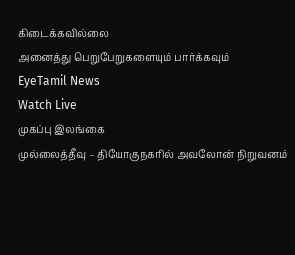கிடைக்கவில்லை
அனைத்து பெறுபேறுகளையும் பார்க்கவும்
EyeTamil News
Watch Live
முகப்பு இலங்கை
முல்லைத்தீவு – தியோகுநகரில் அவலோன் நிறுவனம்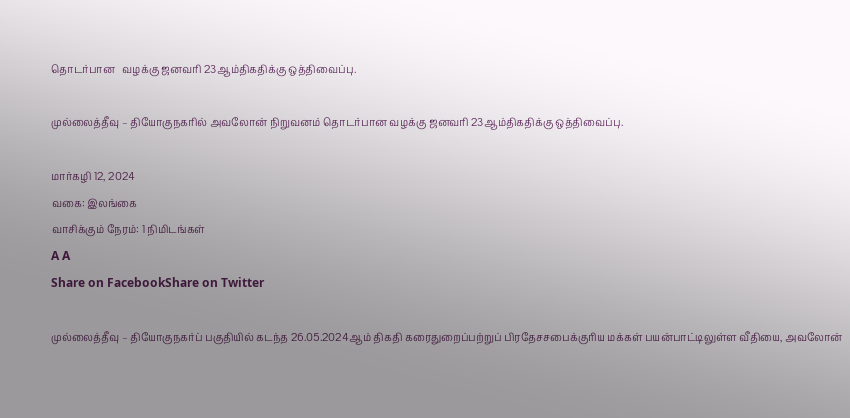தொடர்பான   வழக்கு ஜனவரி 23ஆம்திகதிக்கு ஒத்திவைப்பு.

முல்லைத்தீவு – தியோகுநகரில் அவலோன் நிறுவனம் தொடர்பான வழக்கு ஜனவரி 23ஆம்திகதிக்கு ஒத்திவைப்பு.

மார்கழி 12, 2024
வகை: இலங்கை
வாசிக்கும் நேரம்: 1 நிமிடங்கள்
A A
Share on FacebookShare on Twitter

முல்லைத்தீவு – தியோகுநகர்ப் பகுதியில் கடந்த 26.05.2024ஆம் திகதி கரைதுறைப்பற்றுப் பிரதேசசபைக்குரிய மக்கள் பயன்பாட்டிலுள்ள வீதியை, அவலோன்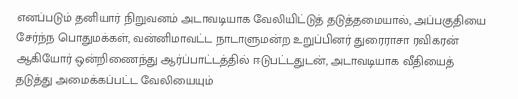எனப்படும் தனியார் நிறுவனம் அடாவடியாக வேலியிட்டுத் தடுத்தமையால், அப்பகுதியை சேர்ந்ந பொதுமக்கள், வன்னிமாவட்ட நாடாளுமன்ற உறுப்பினர் துரைராசா ரவிகரன் ஆகியோர் ஒன்றிணைந்து ஆர்ப்பாட்டத்தில் ஈடுபட்டதுடன், அடாவடியாக வீதியைத் தடுத்து அமைக்கப்பட்ட வேலியையும்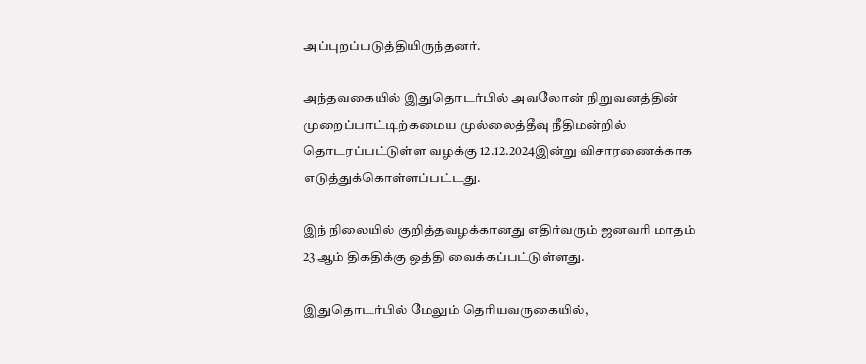அப்புறப்படுத்தியிருந்தனர்.

அந்தவகையில் இதுதொடர்பில் அவலோன் நிறுவனத்தின் முறைப்பாட்டிற்கமைய முல்லைத்தீவு நீதிமன்றில் தொடரப்பட்டுள்ள வழக்கு 12.12.2024இன்று விசாரணைக்காக எடுத்துக்கொள்ளப்பட்டது.

இந் நிலையில் குறித்தவழக்கானது எதிர்வரும் ஜனவரி மாதம் 23ஆம் திகதிக்கு ஒத்தி வைக்கப்பட்டுள்ளது.

இதுதொடர்பில் மேலும் தெரியவருகையில்,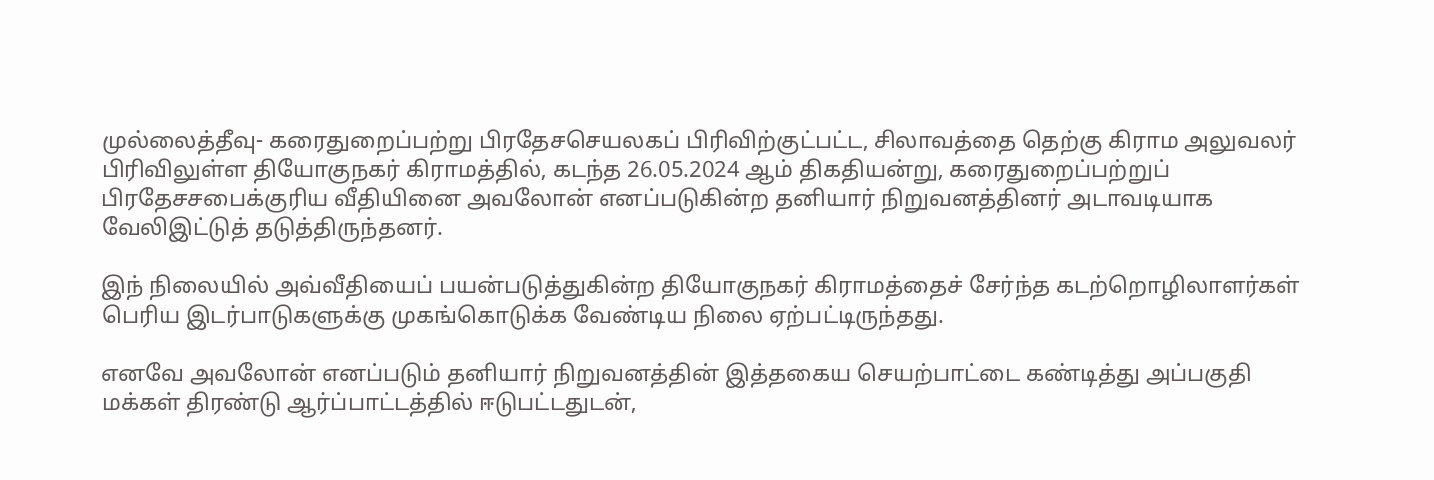முல்லைத்தீவு- கரைதுறைப்பற்று பிரதேசசெயலகப் பிரிவிற்குட்பட்ட, சிலாவத்தை தெற்கு கிராம அலுவலர் பிரிவிலுள்ள தியோகுநகர் கிராமத்தில், கடந்த 26.05.2024 ஆம் திகதியன்று, கரைதுறைப்பற்றுப் பிரதேசசபைக்குரிய வீதியினை அவலோன் எனப்படுகின்ற தனியார் நிறுவனத்தினர் அடாவடியாக வேலிஇட்டுத் தடுத்திருந்தனர்.

இந் நிலையில் அவ்வீதியைப் பயன்படுத்துகின்ற தியோகுநகர் கிராமத்தைச் சேர்ந்த கடற்றொழிலாளர்கள் பெரிய இடர்பாடுகளுக்கு முகங்கொடுக்க வேண்டிய நிலை ஏற்பட்டிருந்தது.

எனவே அவலோன் எனப்படும் தனியார் நிறுவனத்தின் இத்தகைய செயற்பாட்டை கண்டித்து அப்பகுதி மக்கள் திரண்டு ஆர்ப்பாட்டத்தில் ஈடுபட்டதுடன்,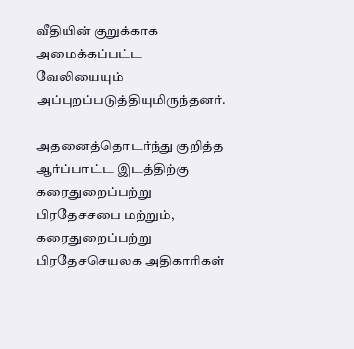வீதியின் குறுக்காக அமைக்கப்பட்ட வேலியையும் அப்புறப்படுத்தியுமிருந்தனர்.

அதனைத்தொடர்ந்து குறித்த ஆர்ப்பாட்ட இடத்திற்கு கரைதுறைப்பற்று பிரதேசசபை மற்றும், கரைதுறைப்பற்று பிரதேசசெயலக அதிகாரிகள்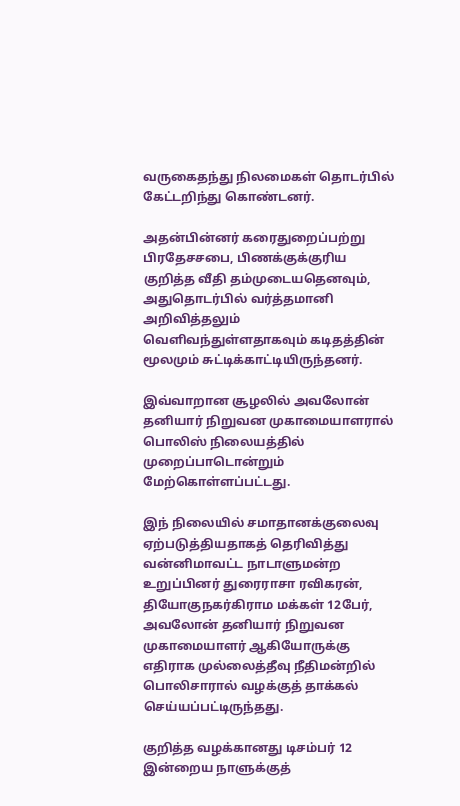வருகைதந்து நிலமைகள் தொடர்பில் கேட்டறிந்து கொண்டனர்.

அதன்பின்னர் கரைதுறைப்பற்று பிரதேசசபை, பிணக்குக்குரிய குறித்த வீதி தம்முடையதெனவும், அதுதொடர்பில் வர்த்தமானி அறிவித்தலும் வெளிவந்துள்ளதாகவும் கடிதத்தின் மூலமும் சுட்டிக்காட்டியிருந்தனர்.

இவ்வாறான சூழலில் அவலோன் தனியார் நிறுவன முகாமையாளரால் பொலிஸ் நிலையத்தில் முறைப்பாடொன்றும் மேற்கொள்ளப்பட்டது.

இந் நிலையில் சமாதானக்குலைவு ஏற்படுத்தியதாகத் தெரிவித்து வன்னிமாவட்ட நாடாளுமன்ற உறுப்பினர் துரைராசா ரவிகரன், தியோகுநகர்கிராம மக்கள் 12பேர், அவலோன் தனியார் நிறுவன முகாமையாளர் ஆகியோருக்கு எதிராக முல்லைத்தீவு நீதிமன்றில் பொலிசாரால் வழக்குத் தாக்கல் செய்யப்பட்டிருந்தது.

குறித்த வழக்கானது டிசம்பர் 12 இன்றைய நாளுக்குத்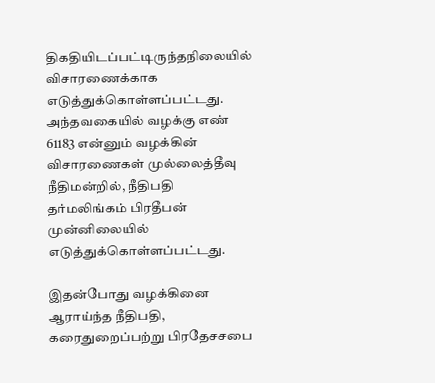திகதியிடப்பட்டிருந்தநிலையில் விசாரணைக்காக எடுத்துக்கொள்ளப்பட்டது. அந்தவகையில் வழக்கு எண் 61183 என்னும் வழக்கின் விசாரணைகள் முல்லைத்தீவு நீதிமன்றில், நீதிபதி தர்மலிங்கம் பிரதீபன் முன்னிலையில் எடுத்துக்கொள்ளப்பட்டது.

இதன்போது வழக்கினை ஆராய்ந்த நீதிபதி, கரைதுறைப்பற்று பிரதேசசபை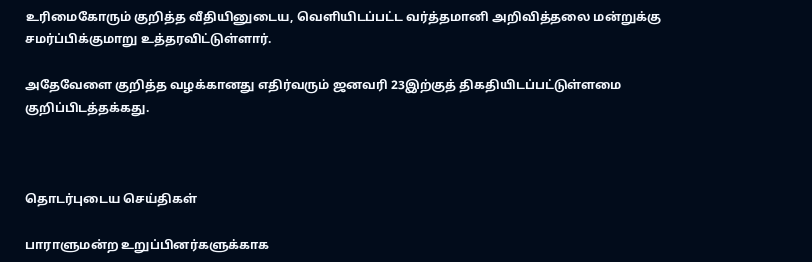உரிமைகோரும் குறித்த வீதியினுடைய, வெளியிடப்பட்ட வர்த்தமானி அறிவித்தலை மன்றுக்கு சமர்ப்பிக்குமாறு உத்தரவிட்டுள்ளார்.

அதேவேளை குறித்த வழக்கானது எதிர்வரும் ஜனவரி 23இற்குத் திகதியிடப்பட்டுள்ளமை குறிப்பிடத்தக்கது.



தொடர்புடைய செய்திகள்

பாராளுமன்ற உறுப்பினர்களுக்காக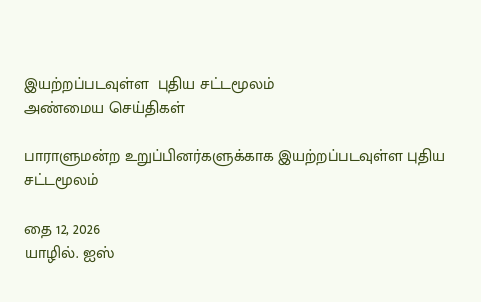இயற்றப்படவுள்ள  புதிய சட்டமூலம்
அண்மைய செய்திகள்

பாராளுமன்ற உறுப்பினர்களுக்காக இயற்றப்படவுள்ள புதிய சட்டமூலம்

தை 12, 2026
யாழில். ஐஸ்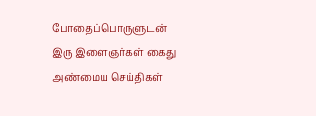போதைப்பொருளுடன் இரு இளைஞர்கள் கைது
அண்மைய செய்திகள்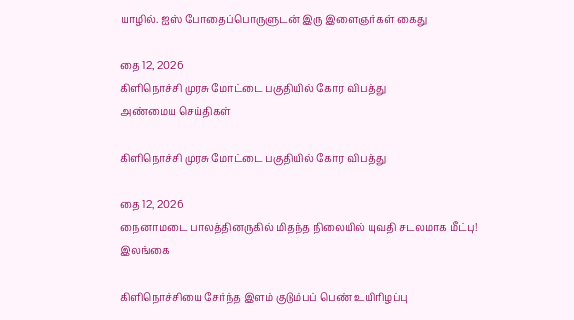யாழில். ஐஸ் போதைப்பொருளுடன் இரு இளைஞர்கள் கைது

தை 12, 2026
கிளிநொச்சி முரசு மோட்டை பகுதியில் கோர விபத்து
அண்மைய செய்திகள்

கிளிநொச்சி முரசு மோட்டை பகுதியில் கோர விபத்து

தை 12, 2026
நைனாமடை பாலத்தினருகில் மிதந்த நிலையில் யுவதி சடலமாக மீட்பு!
இலங்கை

கிளிநொச்சியை சேர்ந்த இளம் குடும்பப் பெண் உயிரிழப்பு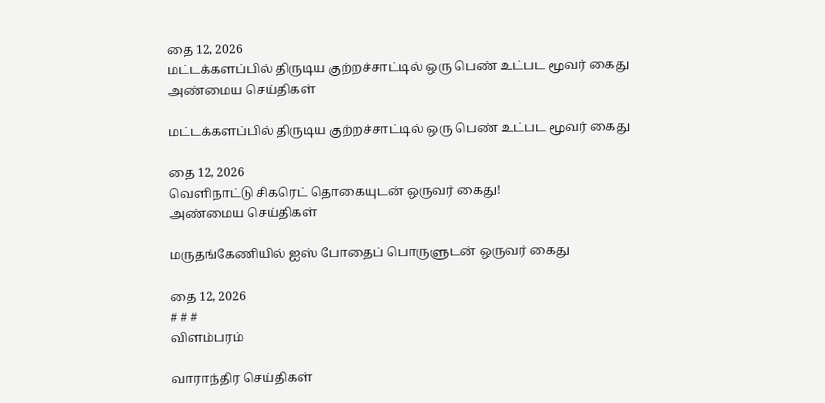தை 12, 2026
மட்டக்களப்பில் திருடிய குற்றச்சாட்டில் ஒரு பெண் உட்பட மூவர் கைது
அண்மைய செய்திகள்

மட்டக்களப்பில் திருடிய குற்றச்சாட்டில் ஒரு பெண் உட்பட மூவர் கைது

தை 12, 2026
வெளிநாட்டு சிகரெட் தொகையுடன் ஒருவர் கைது!
அண்மைய செய்திகள்

மருதங்கேணியில் ஐஸ் போதைப் பொருளுடன் ஒருவர் கைது

தை 12, 2026
# # #
விளம்பரம்

வாராந்திர செய்திகள்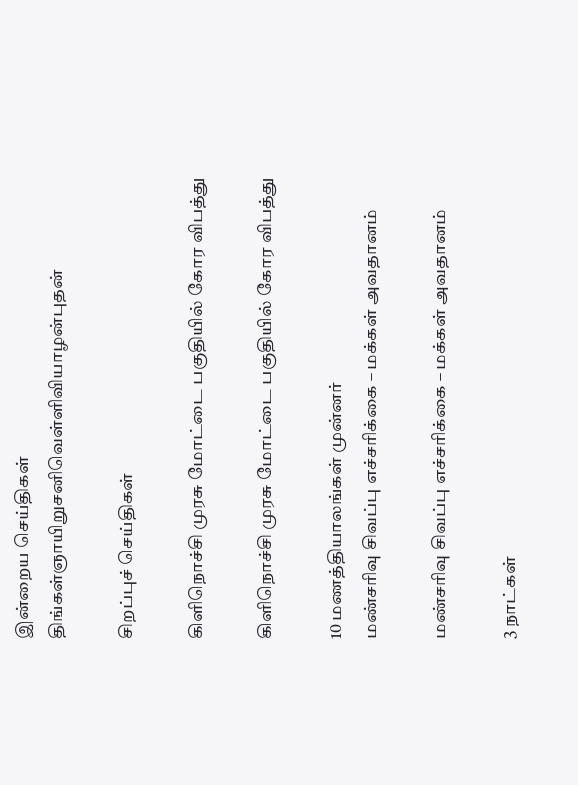இன்றைய செய்திகள்
திங்கள்ஞாயிறுசனிவெள்ளிவியாழன்புதன்

சிறப்புச் செய்திகள்

கிளிநொச்சி முரசு மோட்டை பகுதியில் கோர விபத்து

கிளிநொச்சி முரசு மோட்டை பகுதியில் கோர விபத்து

10 மணத்தியாலங்கள் முன்னர்
மண்சரிவு சிவப்பு எச்சரிக்கை – மக்கள் அவதானம்

மண்சரிவு சிவப்பு எச்சரிக்கை – மக்கள் அவதானம்

3 நாட்கள்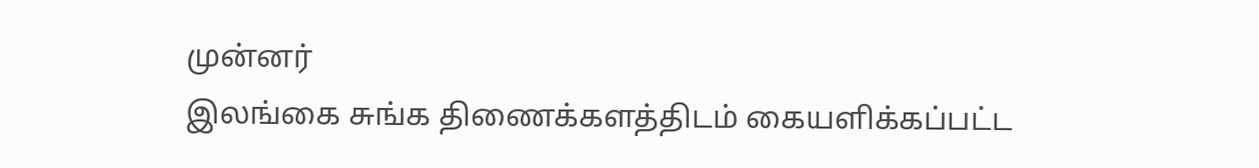முன்னர்
இலங்கை சுங்க திணைக்களத்திடம் கையளிக்கப்பட்ட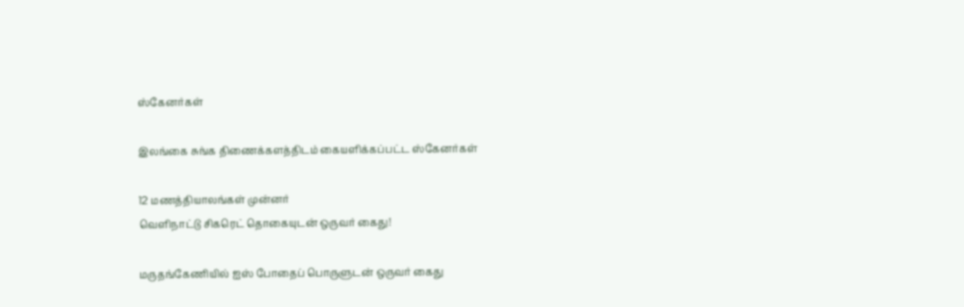ஸ்கேனர்கள்

இலங்கை சுங்க திணைக்களத்திடம் கையளிக்கப்பட்ட ஸ்கேனர்கள்

12 மணத்தியாலங்கள் முன்னர்
வெளிநாட்டு சிகரெட் தொகையுடன் ஒருவர் கைது!

மருதங்கேணியில் ஐஸ் போதைப் பொருளுடன் ஒருவர் கைது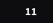11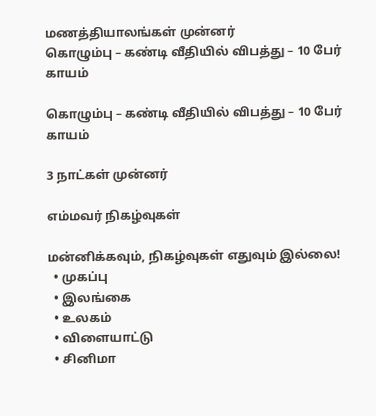மணத்தியாலங்கள் முன்னர்
கொழும்பு – கண்டி வீதியில் விபத்து – 10 பேர் காயம்

கொழும்பு – கண்டி வீதியில் விபத்து – 10 பேர் காயம்

3 நாட்கள் முன்னர்

எம்மவர் நிகழ்வுகள்

மன்னிக்கவும், நிகழ்வுகள் எதுவும் இல்லை!
  • முகப்பு
  • இலங்கை
  • உலகம்
  • விளையாட்டு
  • சினிமா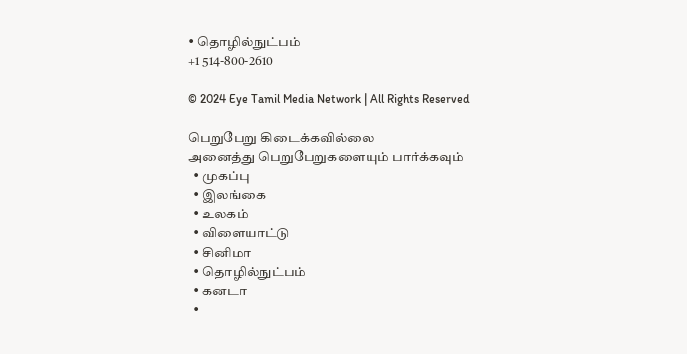• தொழில்நுட்பம்
+1 514-800-2610

© 2024 Eye Tamil Media Network | All Rights Reserved

பெறுபேறு கிடைக்கவில்லை
அனைத்து பெறுபேறுகளையும் பார்க்கவும்
  • முகப்பு
  • இலங்கை
  • உலகம்
  • விளையாட்டு
  • சினிமா
  • தொழில்நுட்பம்
  • கனடா
  •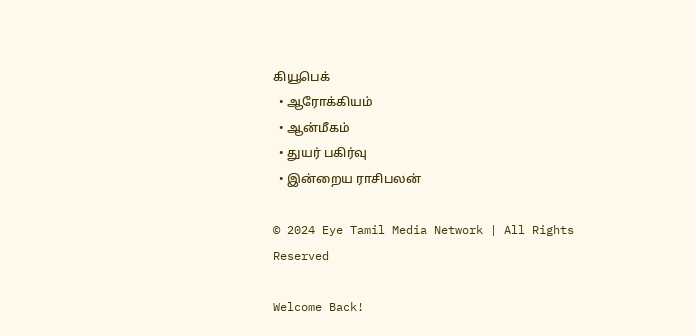கியூபெக்
  • ஆரோக்கியம்
  • ஆன்மீகம்
  • துயர் பகிர்வு
  • இன்றைய ராசிபலன்

© 2024 Eye Tamil Media Network | All Rights Reserved

Welcome Back!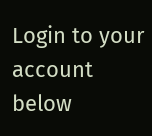Login to your account below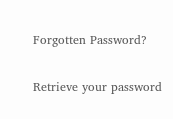Forgotten Password?

Retrieve your password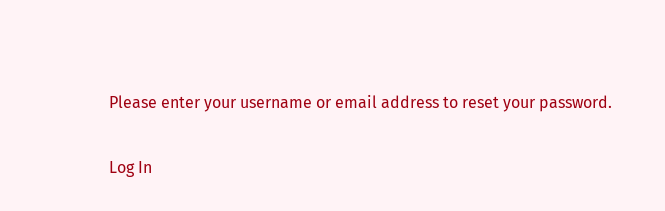Please enter your username or email address to reset your password.

Log In